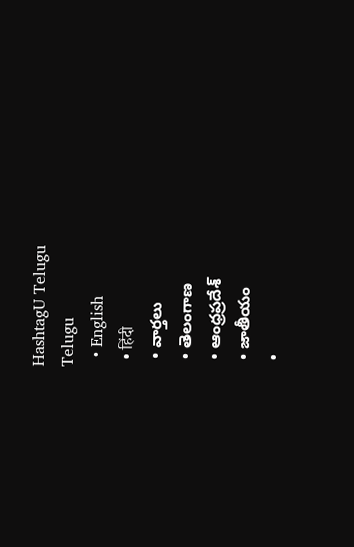HashtagU Telugu
Telugu
  • English
  • हिंदी
  • వార్తలు
  • తెలంగాణ
  • ఆంధ్రప్రదేశ్
  • జాతీయం
  •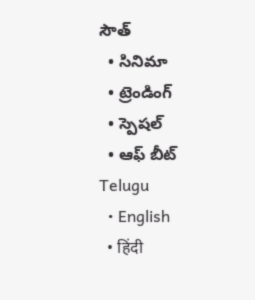సౌత్
  • సినిమా
  • ట్రెండింగ్
  • స్పెషల్
  • ఆఫ్ బీట్
Telugu
  • English
  • हिंदी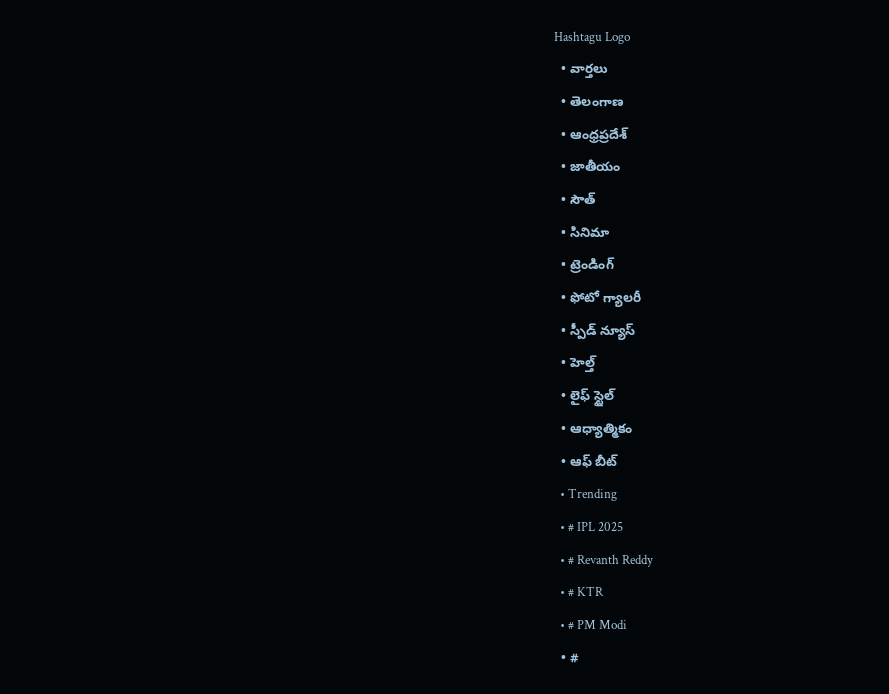Hashtagu Logo
  • వార్తలు
  • తెలంగాణ
  • ఆంధ్రప్రదేశ్
  • జాతీయం
  • సౌత్
  • సినిమా
  • ట్రెండింగ్
  • ఫోటో గ్యాలరీ
  • స్పీడ్ న్యూస్
  • హెల్త్
  • లైఫ్ స్టైల్
  • ఆధ్యాత్మికం
  • ఆఫ్ బీట్
  • Trending
  • # IPL 2025
  • # Revanth Reddy
  • # KTR
  • # PM Modi
  • #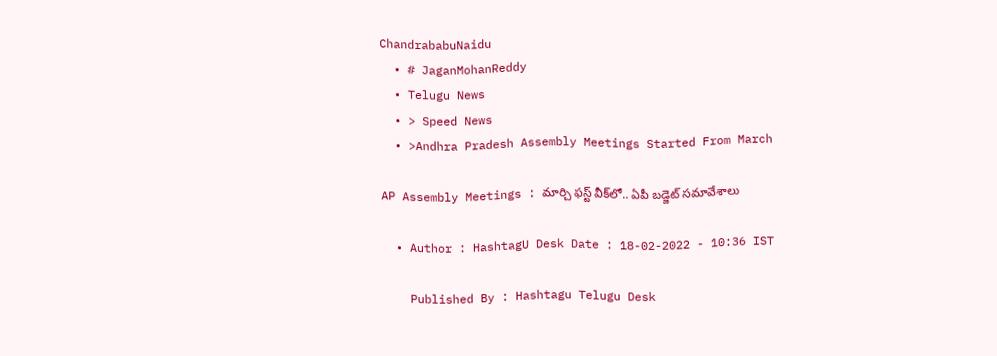ChandrababuNaidu
  • # JaganMohanReddy
  • Telugu News
  • > Speed News
  • >Andhra Pradesh Assembly Meetings Started From March

AP Assembly Meetings : మార్చి ఫ‌స్ట్ వీక్‌లో.. ఏపీ బడ్జెట్ సమావేశాలు

  • Author : HashtagU Desk Date : 18-02-2022 - 10:36 IST

    Published By : Hashtagu Telugu Desk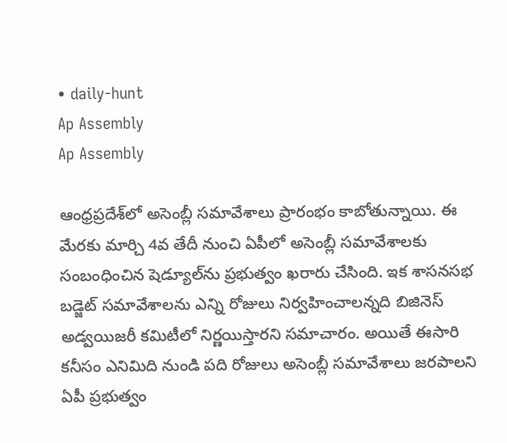• daily-hunt
Ap Assembly
Ap Assembly

ఆంధ్రప్రదేశ్‌లో అసెంబ్లీ సమావేశాలు ప్రారంభం కాబోతున్నాయి. ఈ మేర‌కు మార్చి 4వ తేదీ నుంచి ఏపీలో అసెంబ్లీ సమావేశాలకు సంబంధించిన‌ షెడ్యూల్‌ను ప్ర‌భుత్వం ఖరారు చేసింది. ఇక శాస‌నస‌భ‌ బడ్జెట్ సమావేశాలను ఎన్ని రోజులు నిర్వహించాలన్నది బిజినెస్ అడ్వయిజరీ కమిటీలో నిర్ణయిస్తారని స‌మాచారం. అయితే ఈసారి క‌నీసం ఎనిమిది నుండి పది రోజులు అసెంబ్లీ సమావేశాలు జరపాలని ఏపీ ప్రభుత్వం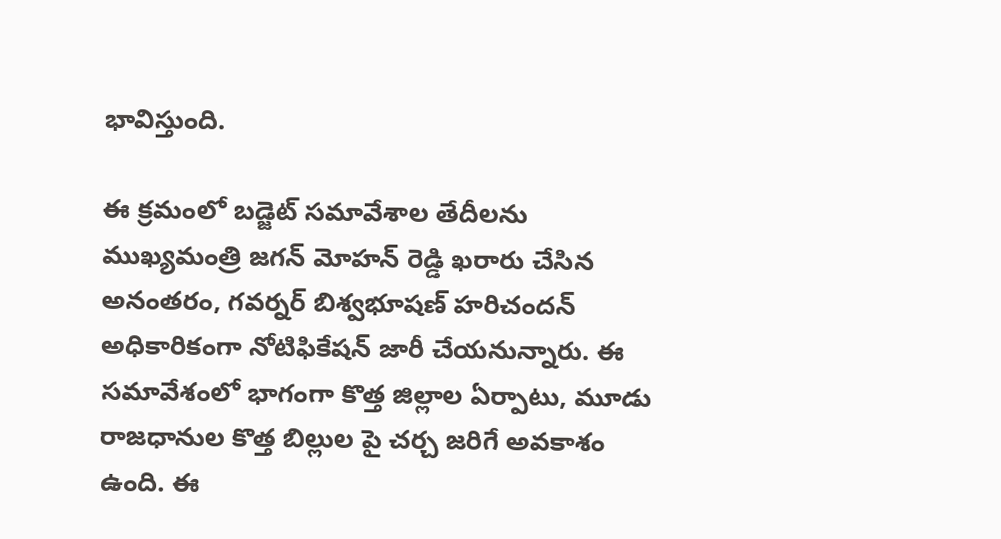భావిస్తుంది.

ఈ క్ర‌మంలో బ‌డ్జెట్ సమావేశాల తేదీలను ముఖ్యమంత్రి జ‌గ‌న్ మోహ‌న్ రెడ్డి ఖరారు చేసిన అనంతరం, గవర్నర్ బిశ్వభూషణ్ హరిచందన్ అధికారికంగా నోటిఫికేషన్ జారీ చేయనున్నారు. ఈ స‌మావేశంలో భాగంగా కొత్త జిల్లాల ఏర్పాటు, మూడు రాజధానుల కొత్త బిల్లుల పై చ‌ర్చ జ‌రిగే అవ‌కాశం ఉంది. ఈ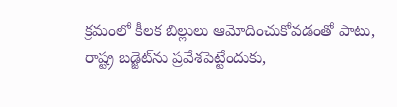క్ర‌మంలో కీల‌క బిల్లులు ఆమోదించుకోవ‌డంతో పాటు, రాష్ట్ర బడ్జెట్‌ను ప్రవేశపెట్టేందుకు,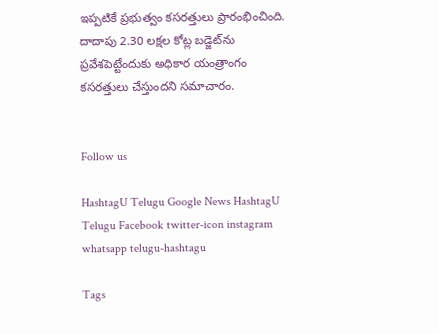ఇప్ప‌టికే ప్రభుత్వం కసరత్తులు ప్రారంభించింది. దాదాపు 2.30 లక్షల కోట్ల బడ్జెట్‌ను ప్రవేశపెట్టేందుకు అధికార యంత్రాంగం కసరత్తులు చేస్తుందని స‌మాచారం.


Follow us

HashtagU Telugu Google News HashtagU Telugu Facebook twitter-icon instagram whatsapp telugu-hashtagu

Tags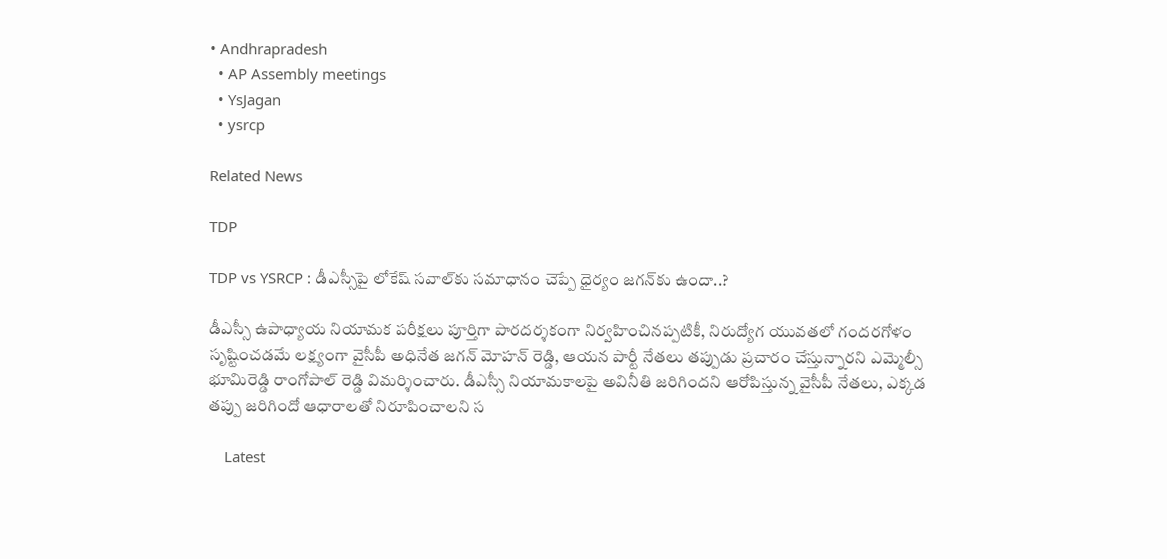• Andhrapradesh
  • AP Assembly meetings
  • YsJagan
  • ysrcp

Related News

TDP

TDP vs YSRCP : డీఎస్సీపై లోకేష్ సవాల్‌కు సమాధానం చెప్పే ధైర్యం జగన్‌కు ఉందా..?

డీఎస్సీ ఉపాధ్యాయ నియామక పరీక్షలు పూర్తిగా పారదర్శకంగా నిర్వహించినప్పటికీ, నిరుద్యోగ యువతలో గందరగోళం సృష్టించడమే లక్ష్యంగా వైసీపీ అధినేత జగన్ మోహన్ రెడ్డి, ఆయన పార్టీ నేతలు తప్పుడు ప్రచారం చేస్తున్నారని ఎమ్మెల్సీ భూమిరెడ్డి రాంగోపాల్ రెడ్డి విమర్శించారు. డీఎస్సీ నియామకాలపై అవినీతి జరిగిందని ఆరోపిస్తున్న వైసీపీ నేతలు, ఎక్కడ తప్పు జరిగిందో ఆధారాలతో నిరూపించాలని స

    Latest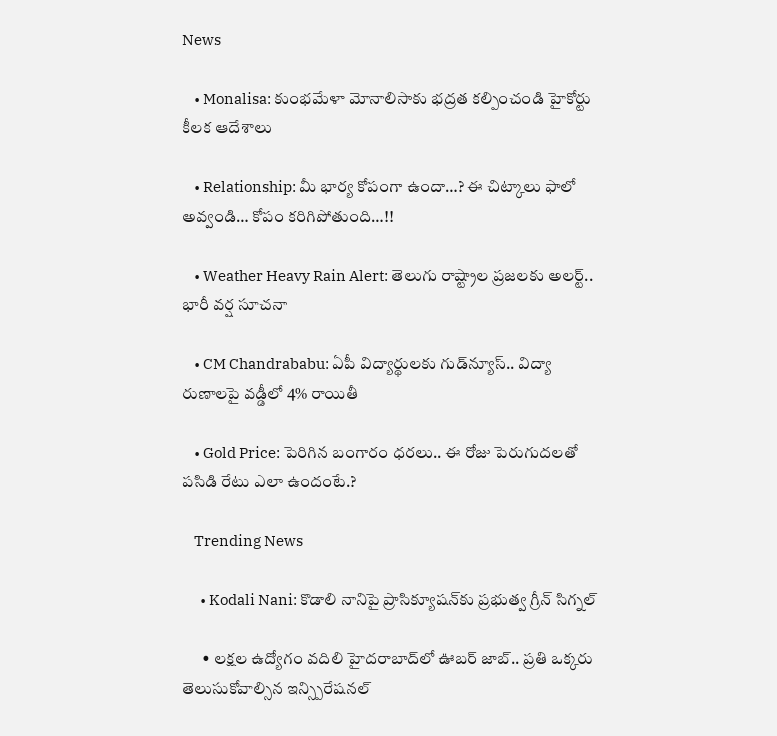News

    • Monalisa: కుంభమేళా మోనాలిసాకు భద్రత కల్పించండి హైకోర్టు కీలక ఆదేశాలు

    • Relationship: మీ భార్య కోపంగా ఉందా…? ఈ చిట్కాలు ఫాలో అవ్వండి… కోపం కరిగిపోతుంది…!!

    • Weather Heavy Rain Alert: తెలుగు రాష్ట్రాల ప్రజలకు అలర్ట్.. భారీ వర్ష సూచనా

    • CM Chandrababu: ఏపీ విద్యార్థులకు గుడ్‌న్యూస్.. విద్యా రుణాలపై వడ్డీలో 4% రాయితీ

    • Gold Price: పెరిగిన బంగారం ధరలు.. ఈ రోజు పెరుగుదలతో పసిడి రేటు ఎలా ఉందంటే.?

    Trending News

      • Kodali Nani: కొడాలి నానిపై ప్రాసిక్యూషన్‌కు ప్రభుత్వ గ్రీన్ సిగ్నల్

      • లక్షల ఉద్యోగం వదిలి హైదరాబాద్‌లో ఊబర్ జాబ్.. ప్రతి ఒక్కరు తెలుసుకోవాల్సిన ఇన్స్పిరేషనల్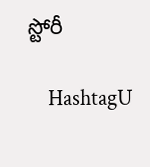స్టోరీ

    HashtagU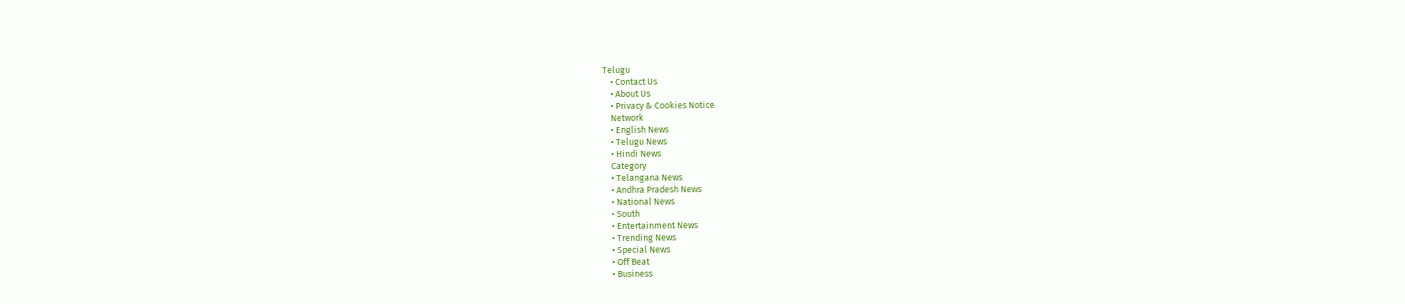Telugu
    • Contact Us
    • About Us
    • Privacy & Cookies Notice
    Network
    • English News
    • Telugu News
    • Hindi News
    Category
    • Telangana News
    • Andhra Pradesh News
    • National News
    • South
    • Entertainment News
    • Trending News
    • Special News
    • Off Beat
    • Business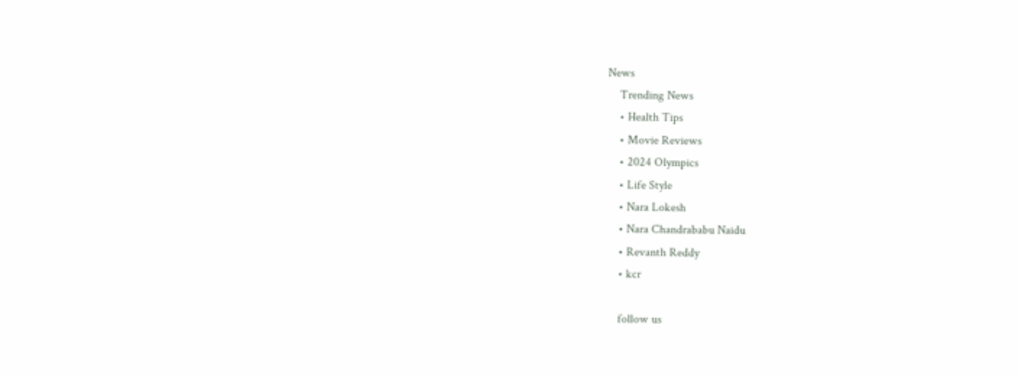News
    Trending News
    • Health Tips
    • Movie Reviews
    • 2024 Olympics
    • Life Style
    • Nara Lokesh
    • Nara Chandrababu Naidu
    • Revanth Reddy
    • kcr

    follow us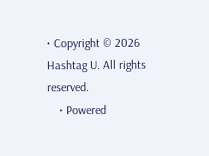• Copyright © 2026 Hashtag U. All rights reserved.
    • Powered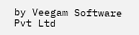by Veegam Software Pvt Ltd